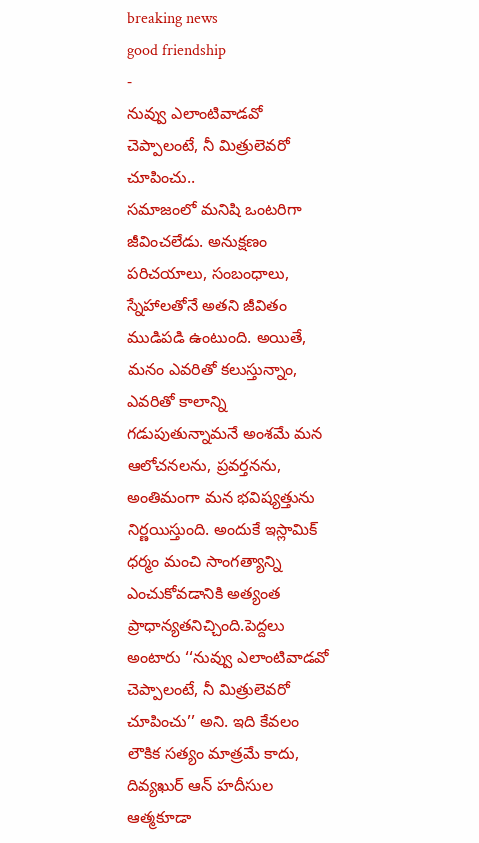breaking news
good friendship
-
నువ్వు ఎలాంటివాడవో చెప్పాలంటే, నీ మిత్రులెవరో చూపించు..
సమాజంలో మనిషి ఒంటరిగా జీవించలేడు. అనుక్షణం పరిచయాలు, సంబంధాలు, స్నేహాలతోనే అతని జీవితం ముడిపడి ఉంటుంది. అయితే, మనం ఎవరితో కలుస్తున్నాం, ఎవరితో కాలాన్ని గడుపుతున్నామనే అంశమే మన ఆలోచనలను, ప్రవర్తనను, అంతిమంగా మన భవిష్యత్తును నిర్ణయిస్తుంది. అందుకే ఇస్లామిక్ ధర్మం మంచి సాంగత్యాన్ని ఎంచుకోవడానికి అత్యంత ప్రాధాన్యతనిచ్చింది.పెద్దలు అంటారు ‘‘నువ్వు ఎలాంటివాడవో చెప్పాలంటే, నీ మిత్రులెవరో చూపించు’’ అని. ఇది కేవలం లౌకిక సత్యం మాత్రమే కాదు, దివ్యఖుర్ ఆన్ హదీసుల ఆత్మకూడా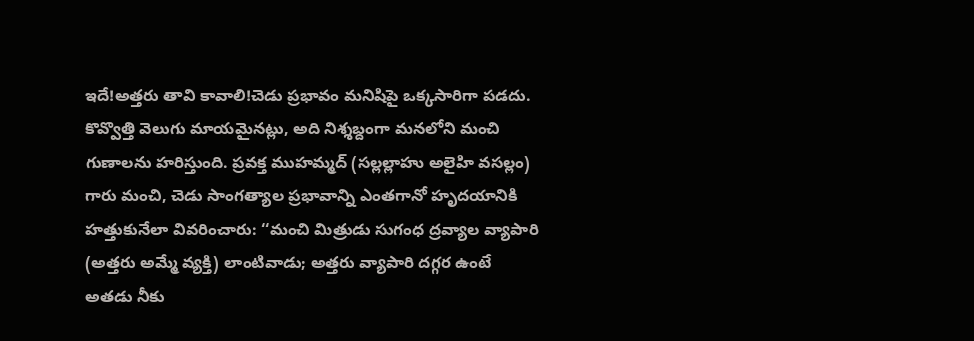ఇదే!అత్తరు తావి కావాలి!చెడు ప్రభావం మనిషిపై ఒక్కసారిగా పడదు. కొవ్వొత్తి వెలుగు మాయమైనట్లు, అది నిశ్శబ్దంగా మనలోని మంచి గుణాలను హరిస్తుంది. ప్రవక్త ముహమ్మద్ (సల్లల్లాహు అలైహి వసల్లం) గారు మంచి, చెడు సాంగత్యాల ప్రభావాన్ని ఎంతగానో హృదయానికి హత్తుకునేలా వివరించారు: ‘‘మంచి మిత్రుడు సుగంధ ద్రవ్యాల వ్యాపారి (అత్తరు అమ్మే వ్యక్తి) లాంటివాడు; అత్తరు వ్యాపారి దగ్గర ఉంటే అతడు నీకు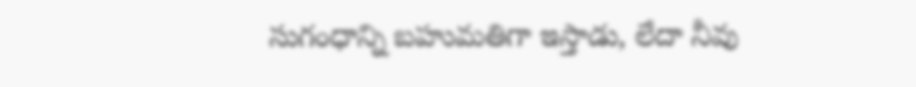సుగంధాన్ని బహుమతిగా ఇస్తాడు, లేదా నీవు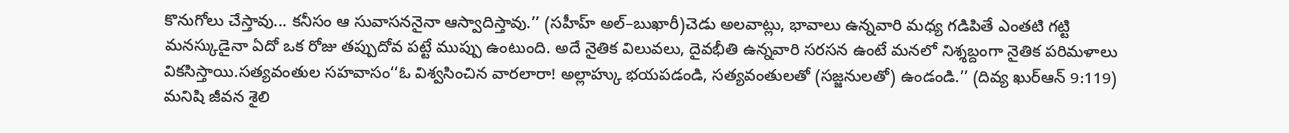కొనుగోలు చేస్తావు... కనీసం ఆ సువాసననైనా ఆస్వాదిస్తావు.’’ (సహీహ్ అల్–బుఖారీ)చెడు అలవాట్లు, భావాలు ఉన్నవారి మధ్య గడిపితే ఎంతటి గట్టి మనస్కుడైనా ఏదో ఒక రోజు తప్పుదోవ పట్టే ముప్పు ఉంటుంది. అదే నైతిక విలువలు, దైవభీతి ఉన్నవారి సరసన ఉంటే మనలో నిశ్శబ్దంగా నైతిక పరిమళాలు వికసిస్తాయి.సత్యవంతుల సహవాసం‘‘ఓ విశ్వసించిన వారలారా! అల్లాహ్కు భయపడండి, సత్యవంతులతో (సజ్జనులతో) ఉండండి.’’ (దివ్య ఖుర్ఆన్ 9:119) మనిషి జీవన శైలి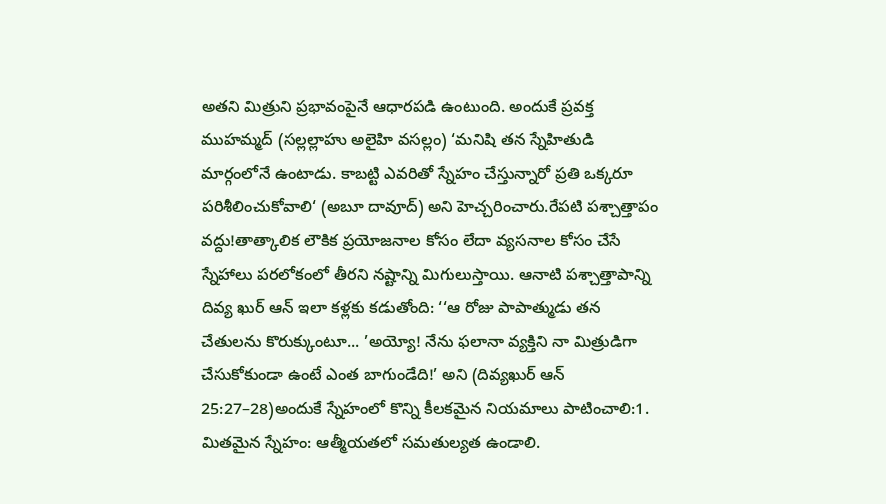అతని మిత్రుని ప్రభావంపైనే ఆధారపడి ఉంటుంది. అందుకే ప్రవక్త ముహమ్మద్ (సల్లల్లాహు అలైహి వసల్లం) ‘మనిషి తన స్నేహితుడి మార్గంలోనే ఉంటాడు. కాబట్టి ఎవరితో స్నేహం చేస్తున్నారో ప్రతి ఒక్కరూ పరిశీలించుకోవాలి‘ (అబూ దావూద్) అని హెచ్చరించారు.రేపటి పశ్చాత్తాపం వద్దు!తాత్కాలిక లౌకిక ప్రయోజనాల కోసం లేదా వ్యసనాల కోసం చేసే స్నేహాలు పరలోకంలో తీరని నష్టాన్ని మిగులుస్తాయి. ఆనాటి పశ్చాత్తాపాన్ని దివ్య ఖుర్ ఆన్ ఇలా కళ్లకు కడుతోంది: ‘‘ఆ రోజు పాపాత్ముడు తన చేతులను కొరుక్కుంటూ... ’అయ్యో! నేను ఫలానా వ్యక్తిని నా మిత్రుడిగా చేసుకోకుండా ఉంటే ఎంత బాగుండేది!’ అని (దివ్యఖుర్ ఆన్ 25:27–28)అందుకే స్నేహంలో కొన్ని కీలకమైన నియమాలు పాటించాలి:1. మితమైన స్నేహం: ఆత్మీయతలో సమతుల్యత ఉండాలి.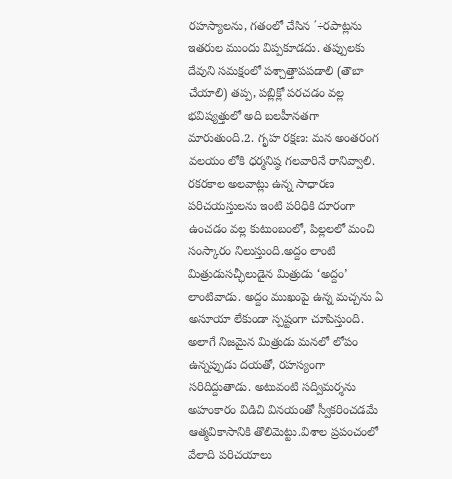రహస్యాలను, గతంలో చేసిన ΄÷రపాట్లను ఇతరుల ముందు విప్పకూడదు. తప్పులకు దేవుని సమక్షంలో పశ్చాత్తాపపడాలి (తౌబా చేయాలి) తప్ప, పబ్లిక్లో పరచడం వల్ల భవిష్యత్తులో అది బలహీనతగా మారుతుంది.2. గృహ రక్షణ: మన అంతరంగ వలయం లోకి ధర్మనిష్ఠ గలవారినే రానివ్వాలి. రకరకాల అలవాట్లు ఉన్న సాధారణ పరిచయస్తులను ఇంటి పరిధికి దూరంగా ఉంచడం వల్ల కుటుంబంలో, పిల్లలలో మంచి సంస్కారం నిలుస్తుంది.అద్దం లాంటి మిత్రుడుసచ్ఛీలుడైన మిత్రుడు ‘అద్దం’ లాంటివాడు. అద్దం ముఖంపై ఉన్న మచ్చను ఏ అసూయా లేకుండా స్పష్టంగా చూపిస్తుంది. అలాగే నిజమైన మిత్రుడు మనలో లోపం ఉన్నప్పుడు దయతో, రహస్యంగా సరిదిద్దుతాడు. అటువంటి సద్విమర్శను అహంకారం విడిచి వినయంతో స్వీకరించడమే ఆత్మవికాసానికి తొలిమెట్టు.విశాల ప్రపంచంలో వేలాది పరిచయాలు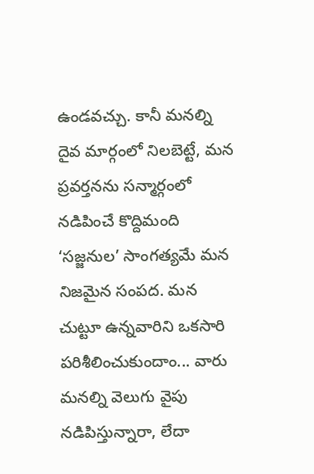ఉండవచ్చు. కానీ మనల్ని దైవ మార్గంలో నిలబెట్టే, మన ప్రవర్తనను సన్మార్గంలో నడిపించే కొద్దిమంది ‘సజ్జనుల’ సాంగత్యమే మన నిజమైన సంపద. మన చుట్టూ ఉన్నవారిని ఒకసారి పరిశీలించుకుందాం... వారు మనల్ని వెలుగు వైపు నడిపిస్తున్నారా, లేదా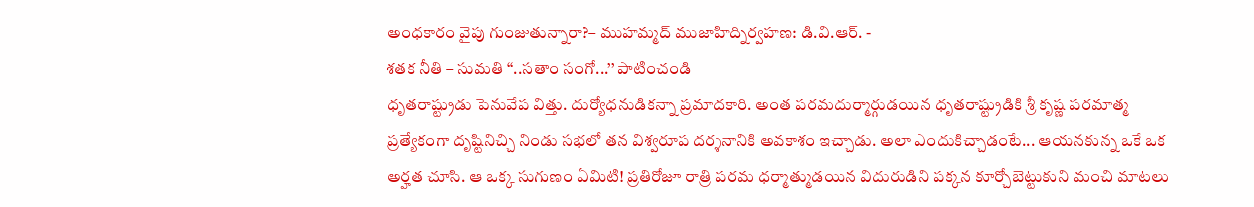అంధకారం వైపు గుంజుతున్నారా?– ముహమ్మద్ ముజాహిద్నిర్వహణ: డి.వి.ఆర్. -
శతక నీతి – సుమతి ‘‘..సతాం సంగో...’’ పాటించండి
ధృతరాష్ట్రుడు పెనువేప విత్తు. దుర్యోధనుడికన్నా ప్రమాదకారి. అంత పరమదుర్మార్గుడయిన ధృతరాష్ట్రుడికి శ్రీ కృష్ణ పరమాత్మ ప్రత్యేకంగా దృష్టినిచ్చి నిండు సభలో తన విశ్వరూప దర్శనానికి అవకాశం ఇచ్చాడు. అలా ఎందుకిచ్చాడంటే... ఆయనకున్న ఒకే ఒక అర్హత చూసి. ఆ ఒక్క సుగుణం ఏమిటి! ప్రతిరోజూ రాత్రి పరమ ధర్మాత్ముడయిన విదురుడిని పక్కన కూర్చోబెట్టుకుని మంచి మాటలు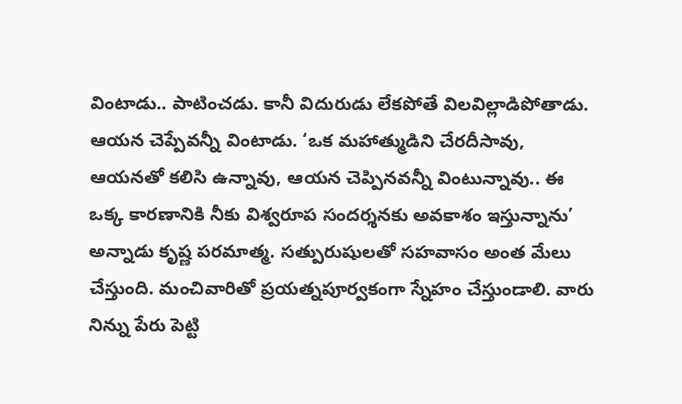వింటాడు.. పాటించడు. కానీ విదురుడు లేకపోతే విలవిల్లాడిపోతాడు. ఆయన చెప్పేవన్నీ వింటాడు. ‘ఒక మహాత్ముడిని చేరదీసావు, ఆయనతో కలిసి ఉన్నావు, ఆయన చెప్పినవన్నీ వింటున్నావు.. ఈ ఒక్క కారణానికి నీకు విశ్వరూప సందర్శనకు అవకాశం ఇస్తున్నాను’ అన్నాడు కృష్ణ పరమాత్మ. సత్పురుషులతో సహవాసం అంత మేలు చేస్తుంది. మంచివారితో ప్రయత్నపూర్వకంగా స్నేహం చేస్తుండాలి. వారు నిన్ను పేరు పెట్టి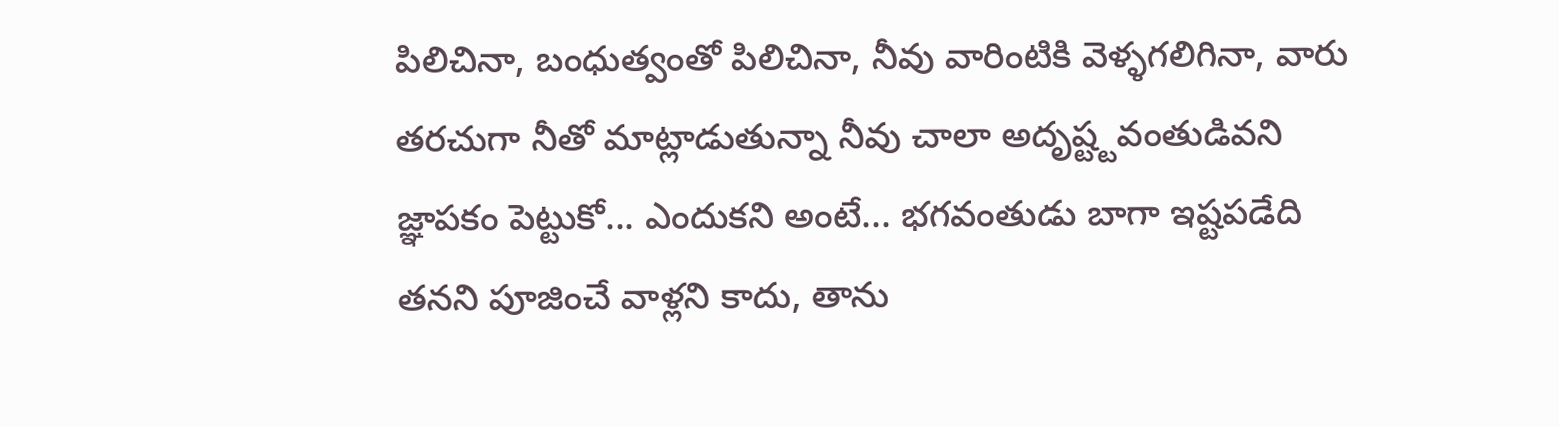పిలిచినా, బంధుత్వంతో పిలిచినా, నీవు వారింటికి వెళ్ళగలిగినా, వారు తరచుగా నీతో మాట్లాడుతున్నా నీవు చాలా అదృష్ట్టవంతుడివని జ్ఞాపకం పెట్టుకో... ఎందుకని అంటే... భగవంతుడు బాగా ఇష్టపడేది తనని పూజించే వాళ్లని కాదు, తాను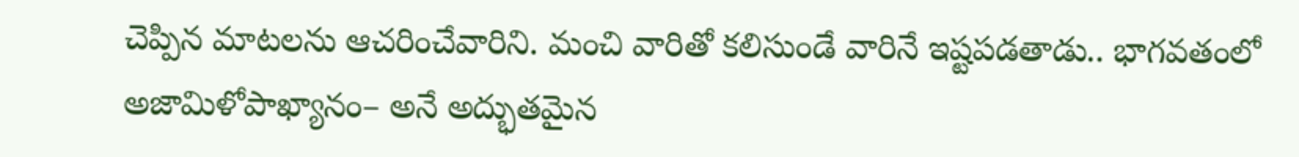చెప్పిన మాటలను ఆచరించేవారిని. మంచి వారితో కలిసుండే వారినే ఇష్టపడతాడు.. భాగవతంలో అజామిళోపాఖ్యానం– అనే అద్భుతమైన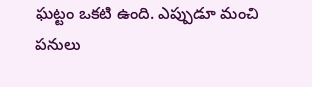ఘట్టం ఒకటి ఉంది. ఎప్పుడూ మంచి పనులు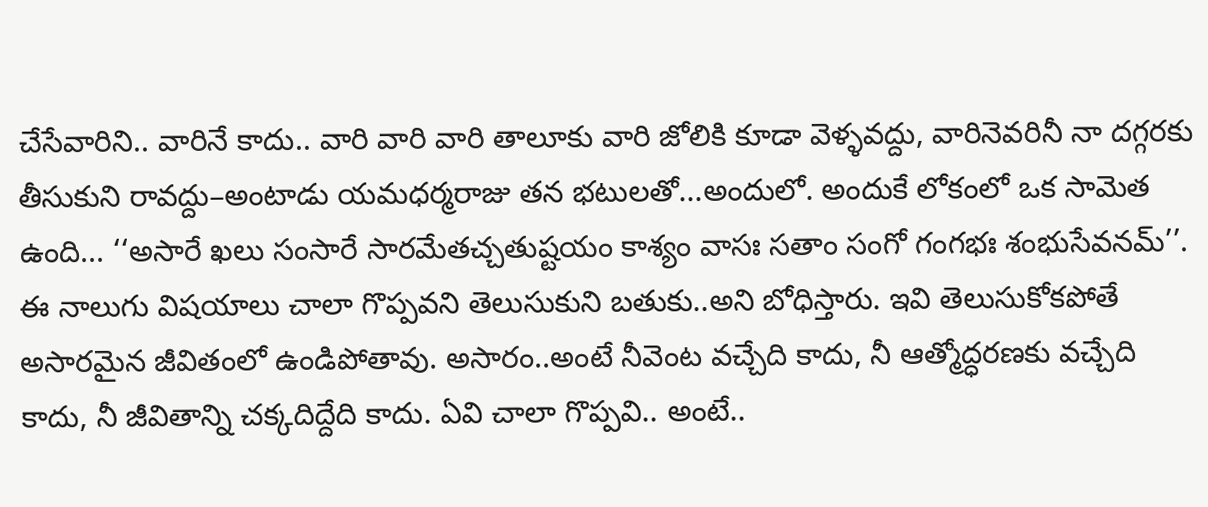చేసేవారిని.. వారినే కాదు.. వారి వారి వారి తాలూకు వారి జోలికి కూడా వెళ్ళవద్దు, వారినెవరినీ నా దగ్గరకు తీసుకుని రావద్దు–అంటాడు యమధర్మరాజు తన భటులతో...అందులో. అందుకే లోకంలో ఒక సామెత ఉంది... ‘‘అసారే ఖలు సంసారే సారమేతచ్చతుష్టయం కాశ్యం వాసః సతాం సంగో గంగభః శంభుసేవనమ్’’. ఈ నాలుగు విషయాలు చాలా గొప్పవని తెలుసుకుని బతుకు..అని బోధిస్తారు. ఇవి తెలుసుకోకపోతే అసారమైన జీవితంలో ఉండిపోతావు. అసారం..అంటే నీవెంట వచ్చేది కాదు, నీ ఆత్మోద్ధరణకు వచ్చేది కాదు, నీ జీవితాన్ని చక్కదిద్దేది కాదు. ఏవి చాలా గొప్పవి.. అంటే..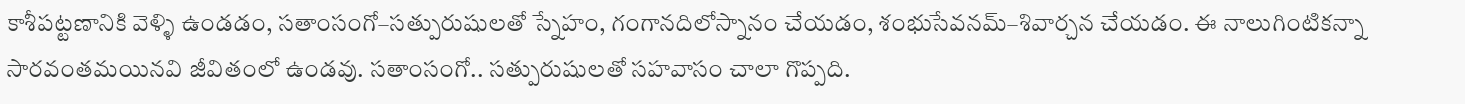కాశీపట్టణానికి వెళ్ళి ఉండడం, సతాంసంగో–సత్పురుషులతో స్నేహం, గంగానదిలోస్నానం చేయడం, శంభుసేవనమ్–శివార్చన చేయడం. ఈ నాలుగింటికన్నా సారవంతమయినవి జీవితంలో ఉండవు. సతాంసంగో.. సత్పురుషులతో సహవాసం చాలా గొప్పది.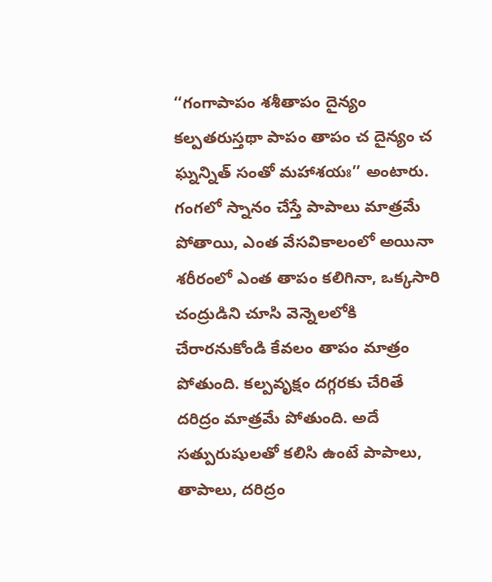‘‘గంగాపాపం శశీతాపం దైన్యం కల్పతరుస్తథా పాపం తాపం చ దైన్యం చ ఘ్నన్నిత్ సంతో మహాశయః’’ అంటారు. గంగలో స్నానం చేస్తే పాపాలు మాత్రమే పోతాయి, ఎంత వేసవికాలంలో అయినా శరీరంలో ఎంత తాపం కలిగినా, ఒక్కసారి చంద్రుడిని చూసి వెన్నెలలోకి చేరారనుకోండి కేవలం తాపం మాత్రం పోతుంది. కల్పవృక్షం దగ్గరకు చేరితే దరిద్రం మాత్రమే పోతుంది. అదే సత్పురుషులతో కలిసి ఉంటే పాపాలు, తాపాలు, దరిద్రం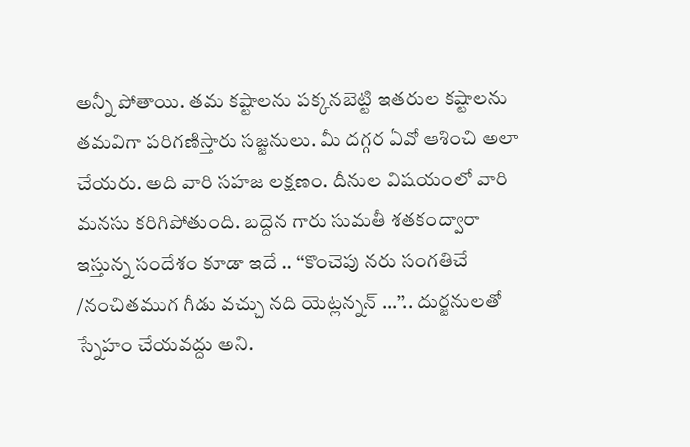అన్నీ పోతాయి. తమ కష్టాలను పక్కనబెట్టి ఇతరుల కష్టాలను తమవిగా పరిగణిస్తారు సజ్జనులు. మీ దగ్గర ఏవో ఆశించి అలా చేయరు. అది వారి సహజ లక్షణం. దీనుల విషయంలో వారి మనసు కరిగిపోతుంది. బద్దెన గారు సుమతీ శతకంద్వారా ఇస్తున్న సందేశం కూడా ఇదే .. ‘‘కొంచెపు నరు సంగతిచే /నంచితముగ గీడు వచ్చు నది యెట్లన్నన్ ...’’.. దుర్జనులతో స్నేహం చేయవద్దు అని.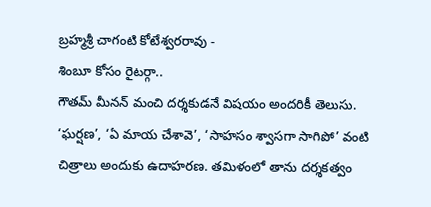బ్రహ్మశ్రీ చాగంటి కోటేశ్వరరావు -
శింబూ కోసం రైటర్గా..
గౌతమ్ మీనన్ మంచి దర్శకుడనే విషయం అందరికీ తెలుసు. ‘ఘర్షణ’, ‘ఏ మాయ చేశావె’, ‘సాహసం శ్వాసగా సాగిపో’ వంటి చిత్రాలు అందుకు ఉదాహరణ. తమిళంలో తాను దర్శకత్వం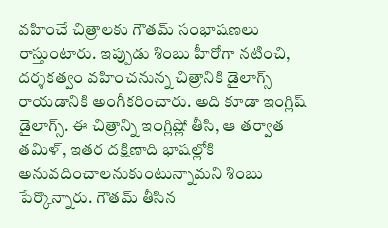వహించే చిత్రాలకు గౌతమ్ సంభాషణలు రాస్తుంటారు. ఇప్పుడు శింబు హీరోగా నటించి, దర్శకత్వం వహించనున్న చిత్రానికి డైలాగ్స్ రాయడానికి అంగీకరించారు. అది కూడా ఇంగ్లిష్ డైలాగ్స్. ఈ చిత్రాన్ని ఇంగ్లిష్లో తీసి, ఆ తర్వాత తమిళ్, ఇతర దక్షిణాది భాషల్లోకి అనువదించాలనుకుంటున్నామని శింబు పేర్కొన్నారు. గౌతమ్ తీసిన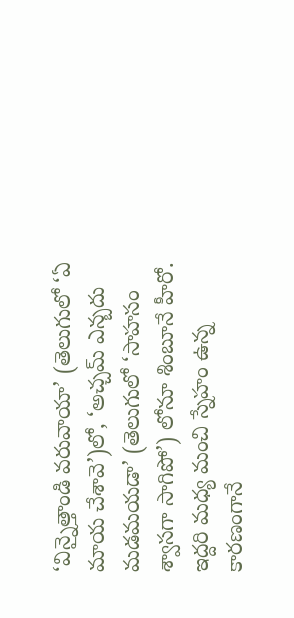‘విన్నైత్తాండి వరువాయా’ (తెలుగులో ‘ఏ మాయ చేశావె’)లో, ‘అచ్చమ్ ఎన్బదు మడమయడా’ (తెలుగులో ‘సాహసం శ్వాసగా సాగిపో’) లోనూ శింబూనే హీరో. ఇద్దరి మధ్య మంచి స్నేహం ఉన్న కారణంగానే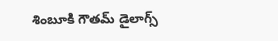శింబూకి గౌతమ్ డైలాగ్స్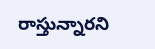రాస్తున్నారని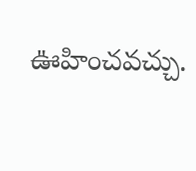ఊహించవచ్చు.